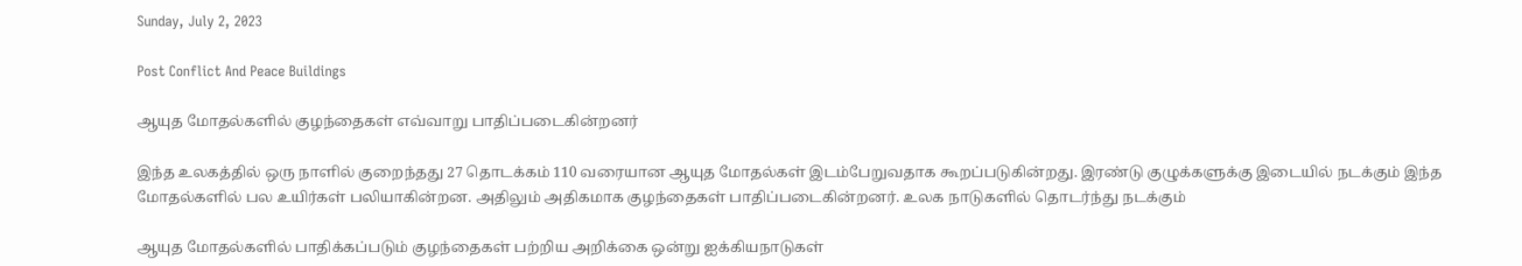Sunday, July 2, 2023

Post Conflict And Peace Buildings

ஆயுத மோதல்களில் குழந்தைகள் எவ்வாறு பாதிப்படைகின்றனர்

இந்த உலகத்தில் ஒரு நாளில் குறைந்தது 27 தொடக்கம் 110 வரையான ஆயுத மோதல்கள் இடம்பேறுவதாக கூறப்படுகின்றது. இரண்டு குழுக்களுக்கு இடையில் நடக்கும் இந்த மோதல்களில் பல உயிர்கள் பலியாகின்றன. அதிலும் அதிகமாக குழந்தைகள் பாதிப்படைகின்றனர். உலக நாடுகளில் தொடர்ந்து நடக்கும்

ஆயுத மோதல்களில் பாதிக்கப்படும் குழந்தைகள் பற்றிய அறிக்கை ஒன்று ஐக்கியநாடுகள்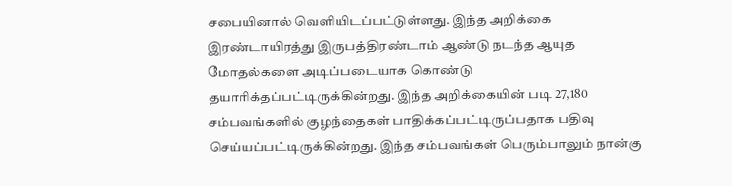சபையினால் வெளியிடப்பட்டுள்ளது. இந்த அறிக்கை இரண்டாயிரத்து இருபத்திரண்டாம் ஆண்டு நடந்த ஆயுத மோதல்களை அடிப்படையாக கொண்டு தயாரிக்தப்பட்டிருக்கின்றது. இந்த அறிக்கையின் படி 27,180 சம்பவங்களில் குழந்தைகள் பாதிக்கப்பட்டிருப்பதாக பதிவு செய்யப்பட்டிருக்கின்றது. இந்த சம்பவங்கள் பெரும்பாலும் நான்கு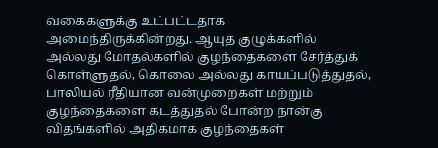வகைகளுக்கு உட்பட்டதாக அமைந்திருக்கின்றது. ஆயுத குழுக்களில் அல்லது மோதல்களில் குழந்தைகளை சேர்த்துக் கொள்ளுதல், கொலை அல்லது காயப்படுத்துதல், பாலியல் ரீதியான வன்முறைகள் மற்றும் குழந்தைகளை கடத்துதல் போன்ற நான்கு விதங்களில் அதிகமாக குழந்தைகள்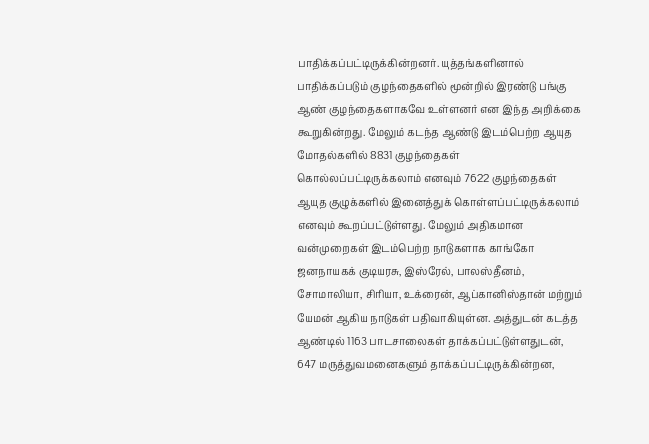பாதிக்கப்பட்டிருக்கின்றனர். யுத்தங்களினால் பாதிக்கப்படும் குழந்தைகளில் மூன்றில் இரண்டு பங்கு ஆண் குழந்தைகளாகவே உள்ளனர் என இந்த அறிக்கை கூறுகின்றது. மேலும் கடந்த ஆண்டு இடம்பெற்ற ஆயுத மோதல்களில் 8831 குழந்தைகள் கொல்லப்பட்டிருக்கலாம் எனவும் 7622 குழந்தைகள் ஆயுத குழுக்களில் இனைத்துக் கொள்ளப்பட்டிருக்கலாம் எனவும் கூறப்பட்டுள்ளது. மேலும் அதிகமான வன்முறைகள் இடம்பெற்ற நாடுகளாக காங்கோ ஜனநாயகக் குடியரசு, இஸ்ரேல், பாலஸ்தீனம், சோமாலியா, சிரியா, உக்ரைன், ஆப்கானிஸ்தான் மற்றும் யேமன் ஆகிய நாடுகள் பதிவாகியுள்ன. அத்துடன் கடத்த ஆண்டில் 1163 பாடசாலைகள் தாக்கப்பட்டுள்ளதுடன், 647 மருத்துவமனைகளும் தாக்கப்பட்டிருக்கின்றன,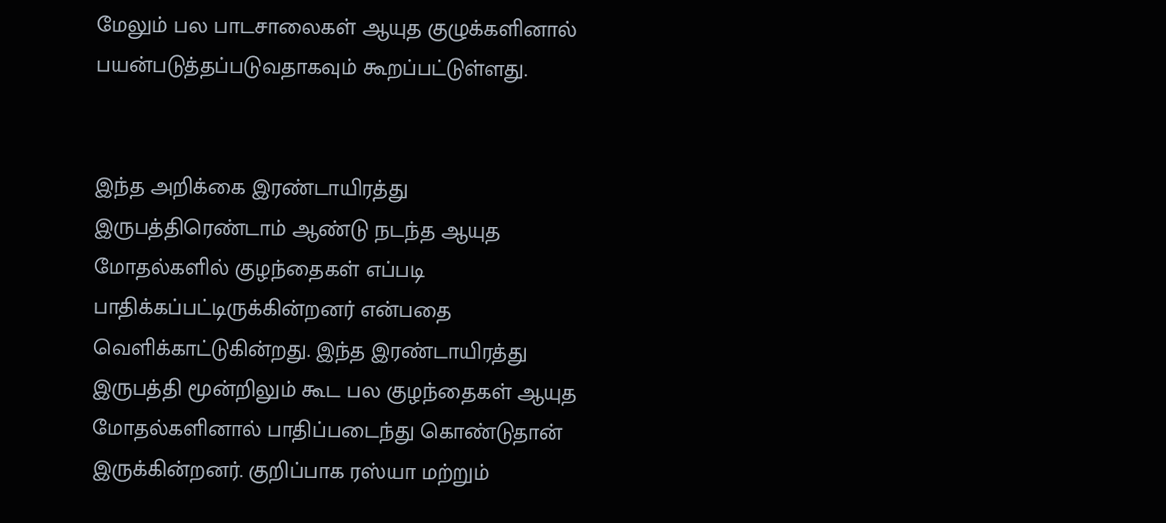மேலும் பல பாடசாலைகள் ஆயுத குழுக்களினால் பயன்படுத்தப்படுவதாகவும் கூறப்பட்டுள்ளது.


இந்த அறிக்கை இரண்டாயிரத்து இருபத்திரெண்டாம் ஆண்டு நடந்த ஆயுத மோதல்களில் குழந்தைகள் எப்படி பாதிக்கப்பட்டிருக்கின்றனர் என்பதை வெளிக்காட்டுகின்றது. இந்த இரண்டாயிரத்து இருபத்தி மூன்றிலும் கூட பல குழந்தைகள் ஆயுத மோதல்களினால் பாதிப்படைந்து கொண்டுதான் இருக்கின்றனர். குறிப்பாக ரஸ்யா மற்றும்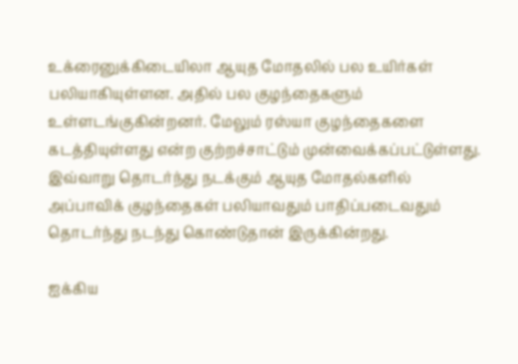உக்ரைனுக்கிடையிலா ஆயுத மோதலில் பல உயிர்கள் பலியாகியுள்ளன. அதில் பல குழந்தைகளும் உள்ளடங்குகின்றனர். மேலும் ரஸ்யா குழந்தைகளை கடத்தியுள்ளது என்ற குற்றச்சாட்டும் முன்வைக்கப்பட்டுள்ளது. இவ்வாறு தொடர்ந்து நடக்கும் ஆயுத மோதல்களில் அப்பாவிக் குழந்தைகள் பலியாவதும் பாதிப்படைவதும் தொடர்ந்து நடந்து கொண்டுதான் இருக்கின்றது.

ஐக்கிய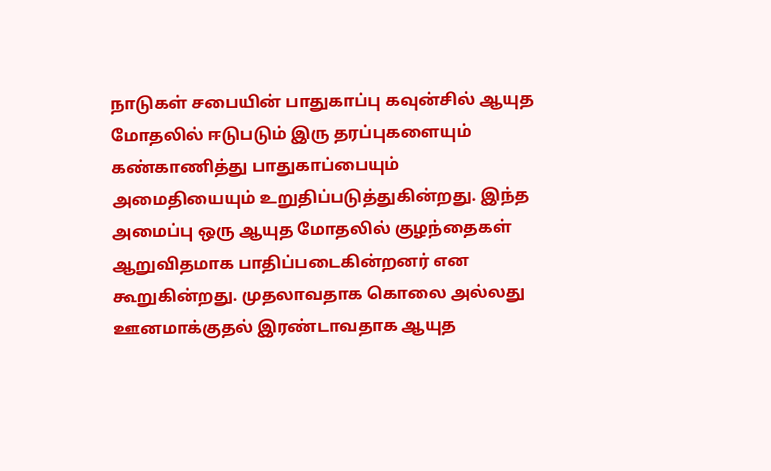நாடுகள் சபையின் பாதுகாப்பு கவுன்சில் ஆயுத மோதலில் ஈடுபடும் இரு தரப்புகளையும் கண்காணித்து பாதுகாப்பையும் அமைதியையும் உறுதிப்படுத்துகின்றது. இந்த அமைப்பு ஒரு ஆயுத மோதலில் குழந்தைகள் ஆறுவிதமாக பாதிப்படைகின்றனர் என கூறுகின்றது. முதலாவதாக கொலை அல்லது ஊனமாக்குதல் இரண்டாவதாக ஆயுத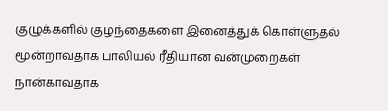குழுக்களில் குழந்தைகளை இனைத்துக் கொள்ளுதல் மூன்றாவதாக பாலியல் ரீதியான வன்முறைகள் நான்காவதாக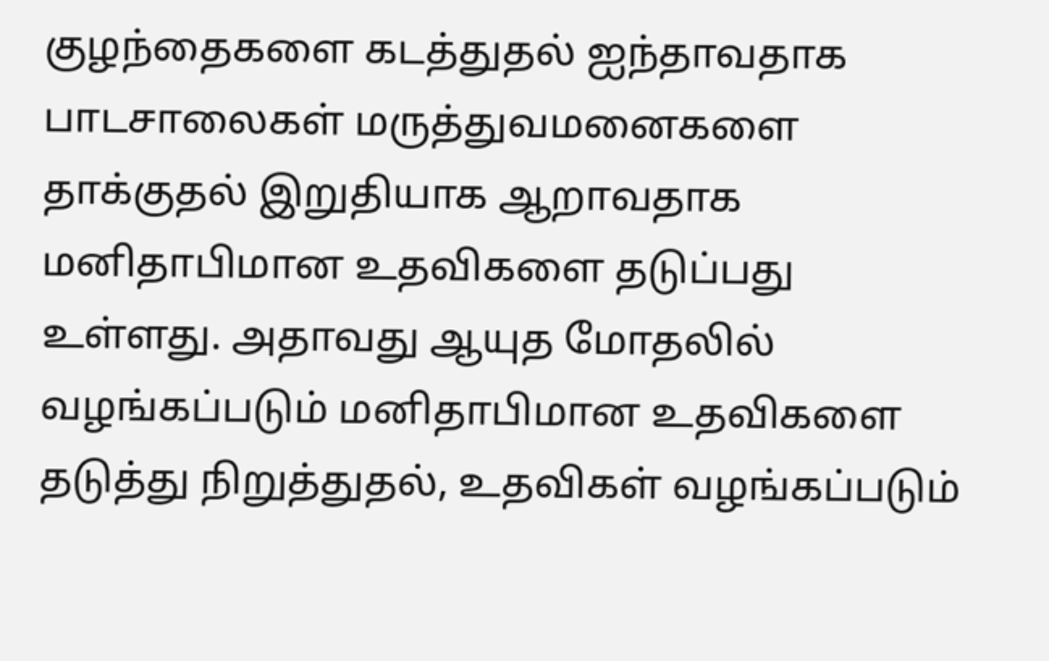குழந்தைகளை கடத்துதல் ஐந்தாவதாக பாடசாலைகள் மருத்துவமனைகளை தாக்குதல் இறுதியாக ஆறாவதாக மனிதாபிமான உதவிகளை தடுப்பது உள்ளது. அதாவது ஆயுத மோதலில் வழங்கப்படும் மனிதாபிமான உதவிகளை தடுத்து நிறுத்துதல், உதவிகள் வழங்கப்படும்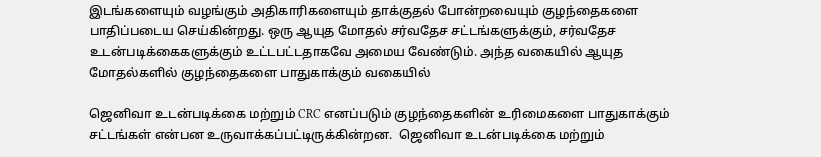இடங்களையும் வழங்கும் அதிகாரிகளையும் தாக்குதல் போன்றவையும் குழந்தைகளை பாதிப்படைய செய்கின்றது. ஒரு ஆயுத மோதல் சர்வதேச சட்டங்களுக்கும், சர்வதேச உடன்படிக்கைகளுக்கும் உட்டபட்டதாகவே அமைய வேண்டும். அந்த வகையில் ஆயுத மோதல்களில் குழந்தைகளை பாதுகாக்கும் வகையில்

ஜெனிவா உடன்படிக்கை மற்றும் CRC எனப்படும் குழந்தைகளின் உரிமைகளை பாதுகாக்கும் சட்டங்கள் என்பன உருவாக்கப்பட்டிருக்கின்றன.  ஜெனிவா உடன்படிக்கை மற்றும்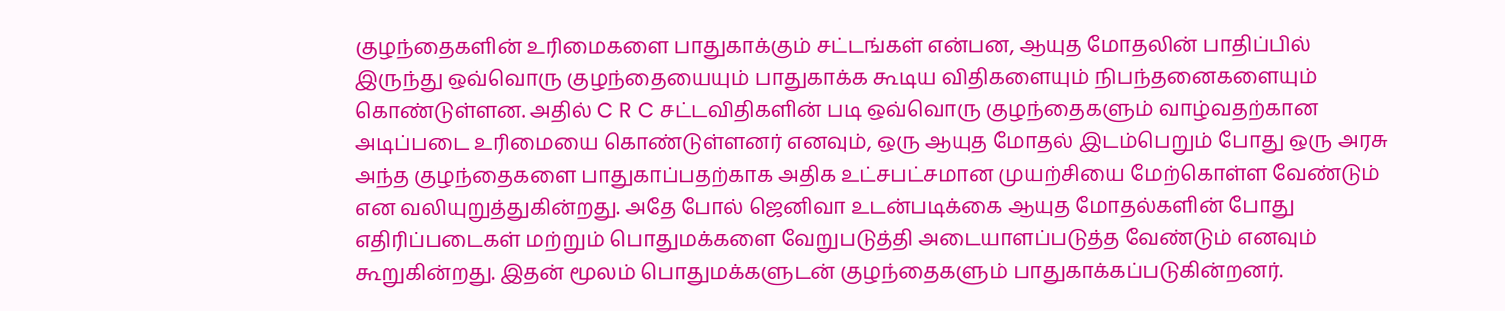குழந்தைகளின் உரிமைகளை பாதுகாக்கும் சட்டங்கள் என்பன, ஆயுத மோதலின் பாதிப்பில் இருந்து ஒவ்வொரு குழந்தையையும் பாதுகாக்க கூடிய விதிகளையும் நிபந்தனைகளையும் கொண்டுள்ளன. அதில் C R C சட்டவிதிகளின் படி ஒவ்வொரு குழந்தைகளும் வாழ்வதற்கான அடிப்படை உரிமையை கொண்டுள்ளனர் எனவும், ஒரு ஆயுத மோதல் இடம்பெறும் போது ஒரு அரசு அந்த குழந்தைகளை பாதுகாப்பதற்காக அதிக உட்சபட்சமான முயற்சியை மேற்கொள்ள வேண்டும் என வலியுறுத்துகின்றது. அதே போல் ஜெனிவா உடன்படிக்கை ஆயுத மோதல்களின் போது எதிரிப்படைகள் மற்றும் பொதுமக்களை வேறுபடுத்தி அடையாளப்படுத்த வேண்டும் எனவும் கூறுகின்றது. இதன் மூலம் பொதுமக்களுடன் குழந்தைகளும் பாதுகாக்கப்படுகின்றனர்.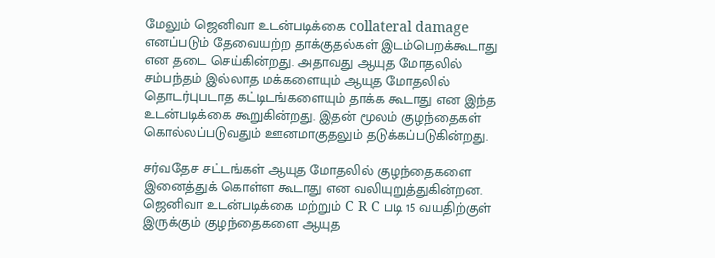மேலும் ஜெனிவா உடன்படிக்கை collateral damage  எனப்படும் தேவையற்ற தாக்குதல்கள் இடம்பெறக்கூடாது என தடை செய்கின்றது. அதாவது ஆயுத மோதலில் சம்பந்தம் இல்லாத மக்களையும் ஆயுத மோதலில் தொடர்புபடாத கட்டிடங்களையும் தாக்க கூடாது என இந்த உடன்படிக்கை கூறுகின்றது. இதன் மூலம் குழந்தைகள் கொல்லப்படுவதும் ஊனமாகுதலும் தடுக்கப்படுகின்றது.

சர்வதேச சட்டங்கள் ஆயுத மோதலில் குழந்தைகளை இனைத்துக் கொள்ள கூடாது என வலியுறுத்துகின்றன. ஜெனிவா உடன்படிக்கை மற்றும் C R C படி 15 வயதிற்குள் இருக்கும் குழந்தைகளை ஆயுத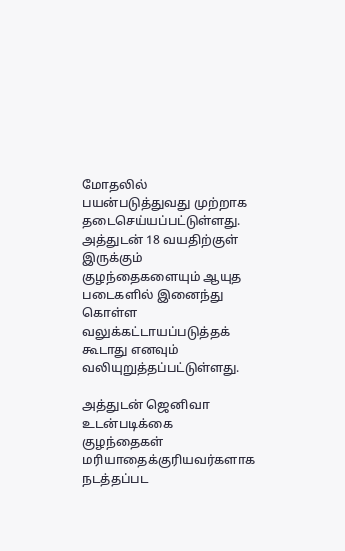மோதலில் பயன்படுத்துவது முற்றாக தடைசெய்யப்பட்டுள்ளது. அத்துடன் 18 வயதிற்குள் இருக்கும் குழந்தைகளையும் ஆயுத படைகளில் இனைந்து கொள்ள வலுக்கட்டாயப்படுத்தக் கூடாது எனவும் வலியுறுத்தப்பட்டுள்ளது.

அத்துடன் ஜெனிவா உடன்படிக்கை குழந்தைகள் மரியாதைக்குரியவர்களாக நடத்தப்பட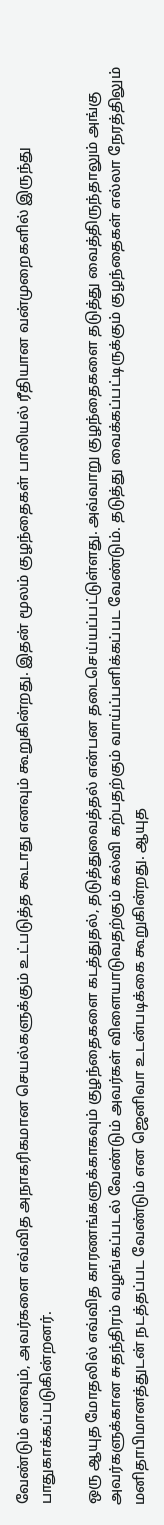வேண்டும் எனவும், அவர்களை எவ்வித அநாகரிகமான செயல்களுக்கும் உட்படுத்த கூடாது எனவும் கூறுகின்றது. இதன் மூலம் குழந்தைகள் பாலியல் ரீதியான வன்முறைகளில் இருந்து பாதுகாக்கப்படுகின்றனர்.

ஒரு ஆயுத மோதலில் எவ்வித காரணங்களுக்காகவும் குழந்தைகளை கடத்துதல், தடுத்துவைத்தல் என்பன தடைசெய்யப்பட்டுள்ளது. அவ்வாறு குழந்தைகளை தடுத்து வைத்திருந்தாலும் அங்கு அவர்களுக்கான சுதந்திரம் வழங்கப்படல் வேண்டும் அவர்கள் விளையாடுவதற்கும் கல்வி கற்பதற்கும் வாய்ப்பளிக்கப்பட வேண்டும். தடுத்து வைக்கப்பட்டிருக்கும் குழந்தைகள் எல்லா நேரத்திலும் மனிதாபிமானத்துடன் நடத்தப்பட வேண்டும் என ஜெனிவா உடன்படிக்கை கூறுகின்றது. ஆயுத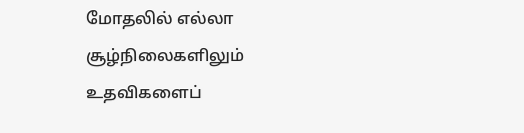மோதலில் எல்லா சூழ்நிலைகளிலும் உதவிகளைப்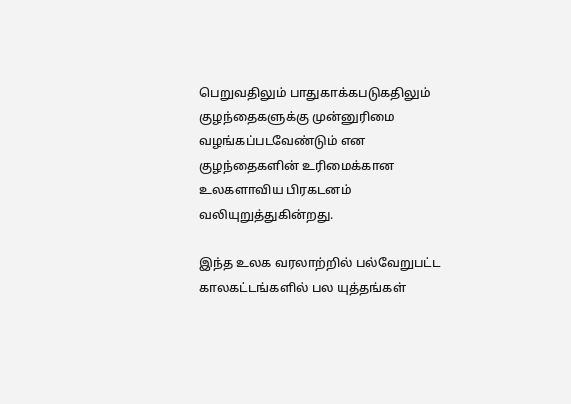பெறுவதிலும் பாதுகாக்கபடுகதிலும் குழந்தைகளுக்கு முன்னுரிமை வழங்கப்படவேண்டும் என குழந்தைகளின் உரிமைக்கான உலகளாவிய பிரகடனம் வலியுறுத்துகின்றது.

இந்த உலக வரலாற்றில் பல்வேறுபட்ட காலகட்டங்களில் பல யுத்தங்கள்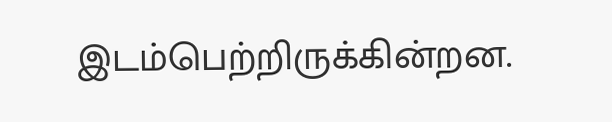இடம்பெற்றிருக்கின்றன.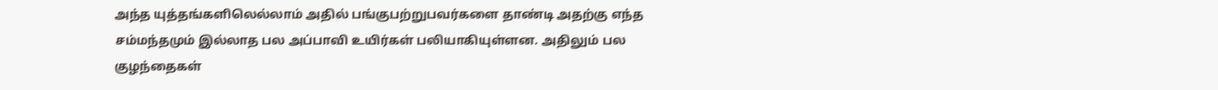அந்த யுத்தங்களிலெல்லாம் அதில் பங்குபற்றுபவர்களை தாண்டி அதற்கு எந்த சம்மந்தமும் இல்லாத பல அப்பாவி உயிர்கள் பலியாகியுள்ளன. அதிலும் பல குழந்தைகள்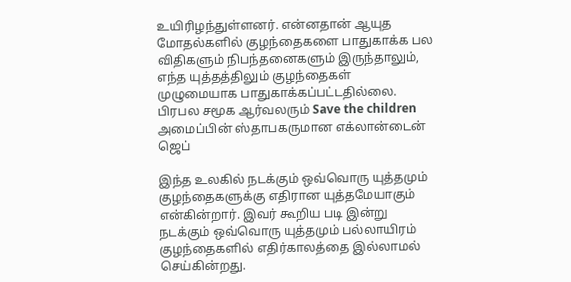உயிரிழந்துள்ளனர். என்னதான் ஆயுத மோதல்களில் குழந்தைகளை பாதுகாக்க பல விதிகளும் நிபந்தனைகளும் இருந்தாலும், எந்த யுத்தத்திலும் குழந்தைகள் முழுமையாக பாதுகாக்கப்பட்டதில்லை. பிரபல சமூக ஆர்வலரும் Save the children அமைப்பின் ஸ்தாபகருமான எக்லான்டைன் ஜெப்

இந்த உலகில் நடக்கும் ஒவ்வொரு யுத்தமும் குழந்தைகளுக்கு எதிரான யுத்தமேயாகும் என்கின்றார். இவர் கூறிய படி இன்று நடக்கும் ஒவ்வொரு யுத்தமும் பல்லாயிரம் குழந்தைகளில் எதிர்காலத்தை இல்லாமல் செய்கின்றது.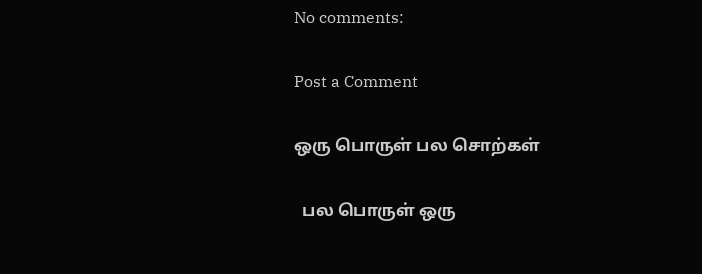No comments:

Post a Comment

ஒரு பொருள் பல சொற்கள்

  பல பொருள் ஒரு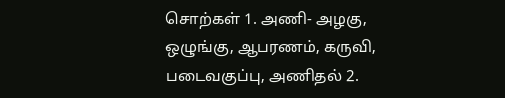சொற்கள் 1. அணி- அழகு, ஒழுங்கு, ஆபரணம், கருவி, படைவகுப்பு, அணிதல் 2.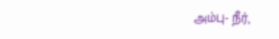அம்பு- நீர்,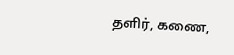தளிர், கணை,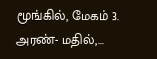மூங்கில், மேகம் 3. அரண்- மதில்,...